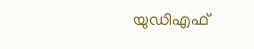യുഡിഎഫ്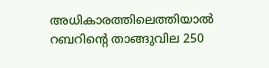അധികാരത്തിലെത്തിയാല്‍ റബറിന്റെ താങ്ങുവില 250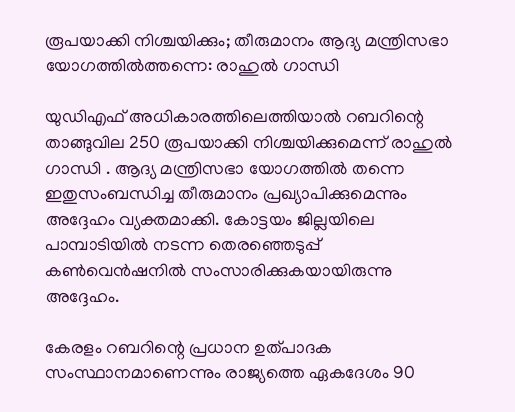രൂപയാക്കി നിശ്ചയിക്കും; തീരുമാനം ആദ്യ മന്ത്രിസഭാ യോഗത്തില്‍ത്തന്നെ: രാഹുൽ ഗാന്ധി

യുഡിഎഫ് അധികാരത്തിലെത്തിയാല്‍ റബറിന്റെ താങ്ങുവില 250 രൂപയാക്കി നിശ്ചയിക്കുമെന്ന് രാഹുൽ ഗാന്ധി . ആദ്യ മന്ത്രിസഭാ യോഗത്തില്‍ തന്നെ ഇതുസംബന്ധിച്ച തീരുമാനം പ്രഖ്യാപിക്കുമെന്നും അദ്ദേഹം വ്യക്തമാക്കി. കോട്ടയം ജില്ലയിലെ പാമ്പാടിയില്‍ നടന്ന തെരഞ്ഞെടുപ്പ് കണ്‍വെന്‍ഷനില്‍ സംസാരിക്കുകയായിരുന്നു അദ്ദേഹം.

കേരളം റബറിന്റെ പ്രധാന ഉത്പാദക സംസ്ഥാനമാണെന്നും രാജ്യത്തെ ഏകദേശം 90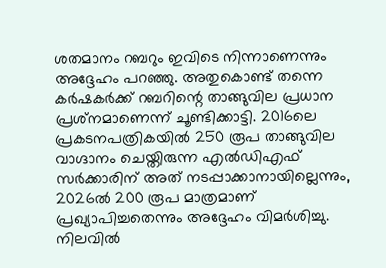ശതമാനം റബറും ഇവിടെ നിന്നാണെന്നും അദ്ദേഹം പറഞ്ഞു. അതുകൊണ്ട് തന്നെ കര്‍ഷകര്‍ക്ക് റബറിന്റെ താങ്ങുവില പ്രധാന പ്രശ്‌നമാണെന്ന് ചൂണ്ടിക്കാട്ടി. 2016ലെ പ്രകടനപത്രികയില്‍ 250 രൂപ താങ്ങുവില വാഗ്ദാനം ചെയ്തിരുന്ന എൽഡിഎഫ് സര്‍ക്കാരിന് അത് നടപ്പാക്കാനായില്ലെന്നും, 2026ല്‍ 200 രൂപ മാത്രമാണ് പ്രഖ്യാപിച്ചതെന്നും അദ്ദേഹം വിമര്‍ശിച്ചു. നിലവില്‍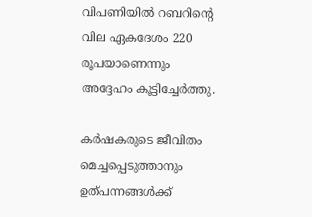വിപണിയില്‍ റബറിന്റെ വില ഏകദേശം 220 രൂപയാണെന്നും അദ്ദേഹം കൂട്ടിച്ചേര്‍ത്തു.

കര്‍ഷകരുടെ ജീവിതം മെച്ചപ്പെടുത്താനും ഉത്പന്നങ്ങള്‍ക്ക്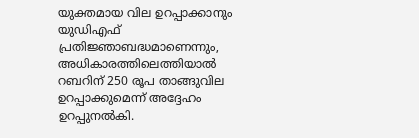യുക്തമായ വില ഉറപ്പാക്കാനും യുഡിഎഫ് പ്രതിജ്ഞാബദ്ധമാണെന്നും, അധികാരത്തിലെത്തിയാല്‍ റബറിന് 250 രൂപ താങ്ങുവില ഉറപ്പാക്കുമെന്ന് അദ്ദേഹം ഉറപ്പുനല്‍കി.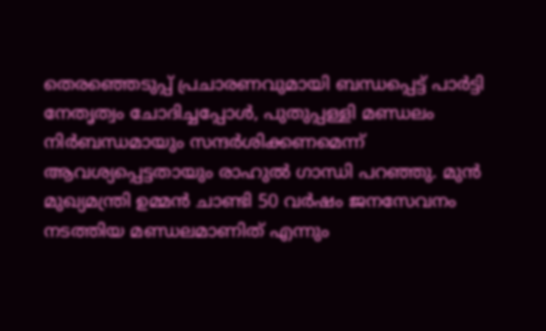തെരഞ്ഞെടുപ്പ് പ്രചാരണവുമായി ബന്ധപ്പെട്ട് പാര്‍ട്ടി നേതൃത്വം ചോദിച്ചപ്പോള്‍, പുതുപ്പള്ളി മണ്ഡലം നിര്‍ബന്ധമായും സന്ദര്‍ശിക്കണമെന്ന് ആവശ്യപ്പെട്ടതായും രാഹുൽ ഗാന്ധി പറഞ്ഞു. മുന്‍ മുഖ്യമന്ത്രി ഉമ്മൻ ചാണ്ടി 50 വര്‍ഷം ജനസേവനം നടത്തിയ മണ്ഡലമാണിത് എന്നും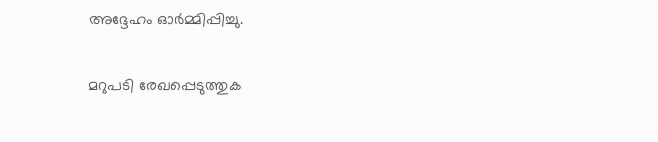അദ്ദേഹം ഓര്‍മ്മിപ്പിച്ചു.

മറുപടി രേഖപ്പെടുത്തുക